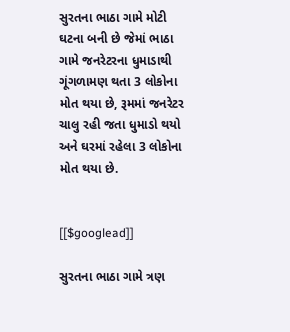સુરતના ભાઠા ગામે મોટી ઘટના બની છે જેમાં ભાઠા ગામે જનરેટરના ધુમાડાથી ગૂંગળામણ થતા 3 લોકોના મોત થયા છે, રૂમમાં જનરેટર ચાલુ રહી જતા ધુમાડો થયો અને ઘરમાં રહેલા 3 લોકોના મોત થયા છે.


[[$googlead]]

સુરતના ભાઠા ગામે ત્રણ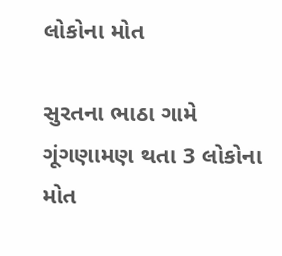લોકોના મોત

સુરતના ભાઠા ગામે ગૂંગણામણ થતા 3 લોકોના મોત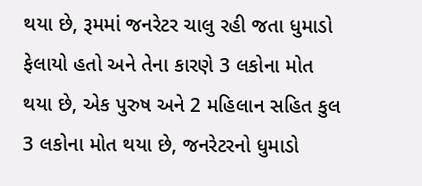થયા છે, રૂમમાં જનરેટર ચાલુ રહી જતા ધુમાડો ફેલાયો હતો અને તેના કારણે 3 લકોના મોત થયા છે, એક પુરુષ અને 2 મહિલાન સહિત કુલ 3 લકોના મોત થયા છે, જનરેટરનો ધુમાડો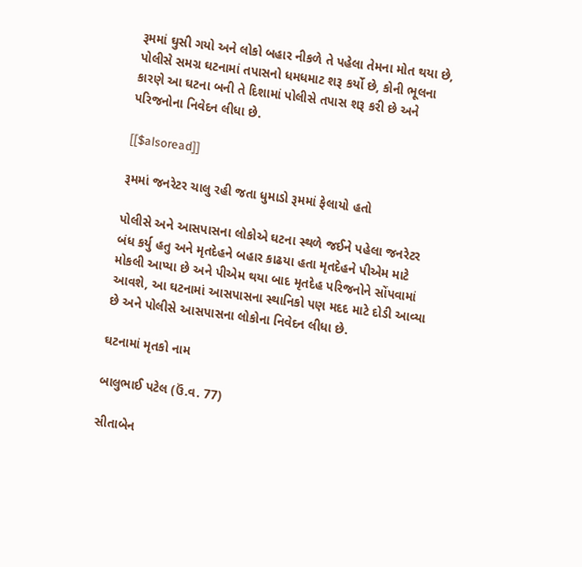રૂમમાં ઘુસી ગયો અને લોકો બહાર નીકળે તે પહેલા તેમના મોત થયા છે, પોલીસે સમગ્ર ઘટનામાં તપાસનો ધમધમાટ શરૂ કર્યો છે, કોની ભૂલના કારણે આ ઘટના બની તે દિશામાં પોલીસે તપાસ શરૂ કરી છે અને પરિજનોના નિવેદન લીધા છે.

[[$alsoread]]

રૂમમાં જનરેટર ચાલુ રહી જતા ધુમાડો રૂમમાં ફેલાયો હતો

પોલીસે અને આસપાસના લોકોએ ઘટના સ્થળે જઈને પહેલા જનરેટર બંધ કર્યુ હતુ અને મૃતદેહને બહાર કાઢયા હતા મૃતદેહને પીએમ માટે મોકલી આપ્યા છે અને પીએમ થયા બાદ મૃતદેહ પરિજનોને સોંપવામાં આવશે, આ ઘટનામાં આસપાસના સ્થાનિકો પણ મદદ માટે દોડી આવ્યા છે અને પોલીસે આસપાસના લોકોના નિવેદન લીધા છે.

ઘટનામાં મૃતકો નામ

બાલુભાઈ પટેલ (ઉં.વ. 77)

સીતાબેન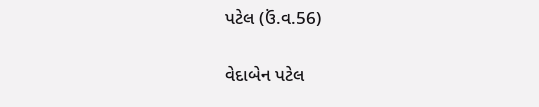પટેલ (ઉં.વ.56)

વેદાબેન પટેલ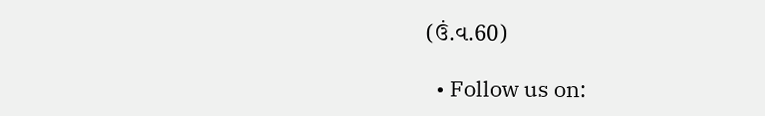(ઉં.વ.60)

  • Follow us on: